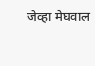जेव्हा मेघवाल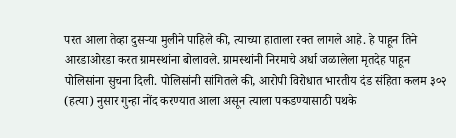परत आला तेव्हा दुसऱ्या मुलीने पाहिले की, त्याच्या हाताला रक्त लागले आहे. हे पाहून तिने आरडाओरडा करत ग्रामस्थांना बोलावले. ग्रामस्थांनी निरमाचे अर्धा जळालेला मृतदेह पाहून पोलिसांना सुचना दिली. पोलिसांनी सांगितले की, आरोपी विरोधात भारतीय दंड संहिता कलम ३०२ (हत्या) नुसार गुन्हा नोंद करण्यात आला असून त्याला पकडण्यासाठी पथके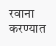रवाना करण्यात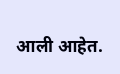आली आहेत.